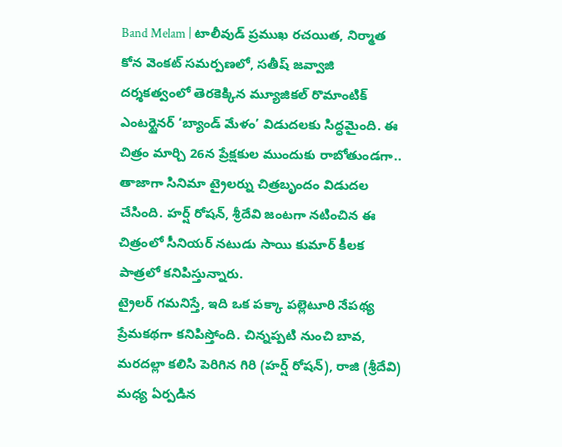Band Melam | టాలీవుడ్ ప్రముఖ రచయిత, నిర్మాత కోన వెంకట్ సమర్పణలో, సతీష్ జవ్వాజి దర్శకత్వంలో తెరకెక్కిన మ్యూజికల్ రొమాంటిక్ ఎంటర్టైనర్ ‘బ్యాండ్ మేళం’ విడుదలకు సిద్ధమైంది. ఈ చిత్రం మార్చి 26న ప్రేక్షకుల ముందుకు రాబోతుండగా.. తాజాగా సినిమా ట్రైలర్ను చిత్రబృందం విడుదల చేసింది. హర్ష్ రోషన్, శ్రీదేవి జంటగా నటించిన ఈ చిత్రంలో సీనియర్ నటుడు సాయి కుమార్ కీలక పాత్రలో కనిపిస్తున్నారు.
ట్రైలర్ గమనిస్తే, ఇది ఒక పక్కా పల్లెటూరి నేపథ్య ప్రేమకథగా కనిపిస్తోంది. చిన్నప్పటి నుంచి బావ, మరదల్లా కలిసి పెరిగిన గిరి (హర్ష్ రోషన్), రాజి (శ్రీదేవి) మధ్య ఏర్పడిన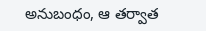అనుబంధం, ఆ తర్వాత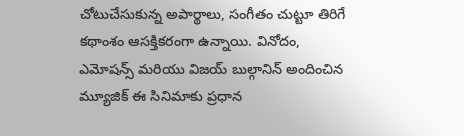చోటుచేసుకున్న అపార్థాలు, సంగీతం చుట్టూ తిరిగే కథాంశం ఆసక్తికరంగా ఉన్నాయి. వినోదం, ఎమోషన్స్ మరియు విజయ్ బుల్గానిన్ అందించిన మ్యూజిక్ ఈ సినిమాకు ప్రధాన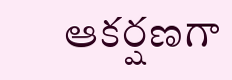ఆకర్షణగా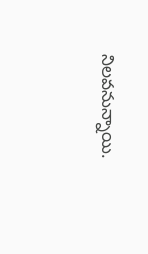నిలవనున్నాయి.